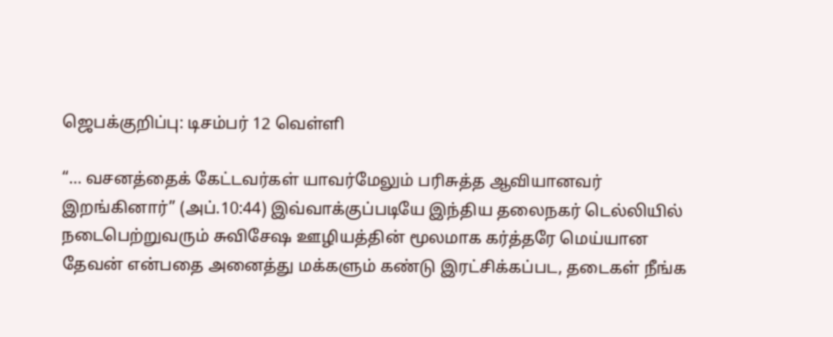ஜெபக்குறிப்பு: டிசம்பர் 12 வெள்ளி

“… வசனத்தைக் கேட்டவர்கள் யாவர்மேலும் பரிசுத்த ஆவியானவர் இறங்கினார்” (அப்.10:44) இவ்வாக்குப்படியே இந்திய தலைநகர் டெல்லியில் நடைபெற்றுவரும் சுவிசேஷ ஊழியத்தின் மூலமாக கர்த்தரே மெய்யான தேவன் என்பதை அனைத்து மக்களும் கண்டு இரட்சிக்கப்பட, தடைகள் நீங்க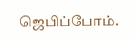ஜெபிப்போம்.